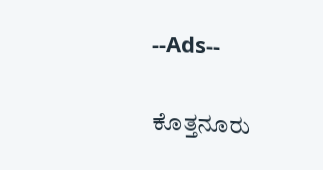--Ads--

ಕೊತ್ತನೂರು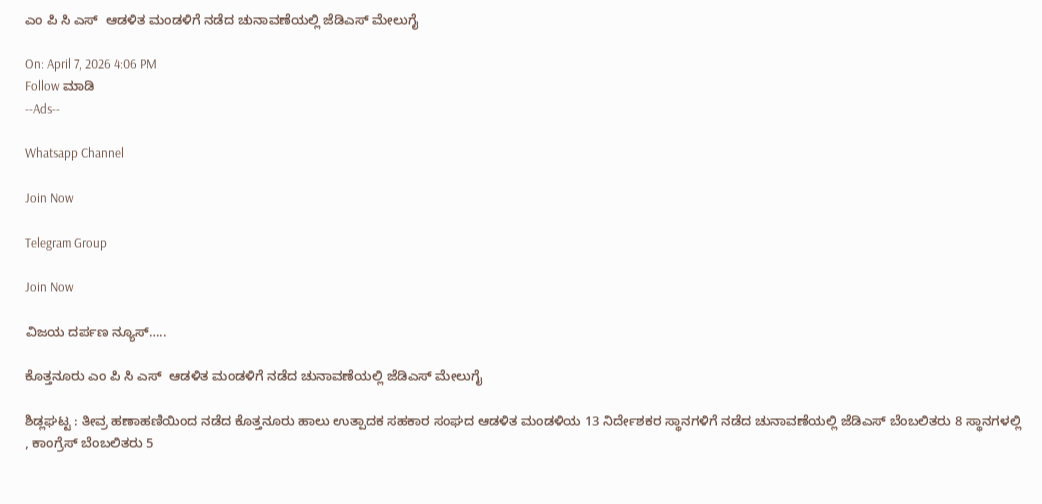ಎಂ ಪಿ ಸಿ ಎಸ್  ಆಡಳಿತ ಮಂಡಳಿಗೆ ನಡೆದ ಚುನಾವಣೆಯಲ್ಲಿ ಜೆಡಿಎಸ್ ಮೇಲುಗೈ

On: April 7, 2026 4:06 PM
Follow ಮಾಡಿ
--Ads--

Whatsapp Channel

Join Now

Telegram Group

Join Now

ವಿಜಯ ದರ್ಪಣ ನ್ಯೂಸ್…..

ಕೊತ್ತನೂರು ಎಂ ಪಿ ಸಿ ಎಸ್  ಆಡಳಿತ ಮಂಡಳಿಗೆ ನಡೆದ ಚುನಾವಣೆಯಲ್ಲಿ ಜೆಡಿಎಸ್ ಮೇಲುಗೈ

ಶಿಡ್ಲಘಟ್ಟ : ತೀವ್ರ ಹಣಾಹಣಿಯಿಂದ ನಡೆದ ಕೊತ್ತನೂರು ಹಾಲು ಉತ್ಪಾದಕ ಸಹಕಾರ ಸಂಘದ ಆಡಳಿತ ಮಂಡಳಿಯ 13 ನಿರ್ದೇಶಕರ ಸ್ಥಾನಗಳಿಗೆ ನಡೆದ ಚುನಾವಣೆಯಲ್ಲಿ ಜೆಡಿಎಸ್ ಬೆಂಬಲಿತರು 8 ಸ್ಥಾನಗಳಲ್ಲಿ , ಕಾಂಗ್ರೆಸ್ ಬೆಂಬಲಿತರು 5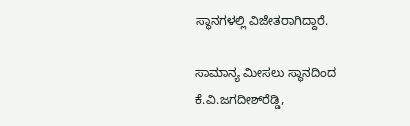ಸ್ಥಾನಗಳಲ್ಲಿ ವಿಜೇತರಾಗಿದ್ದಾರೆ.

ಸಾಮಾನ್ಯ ಮೀಸಲು ಸ್ಥಾನದಿಂದ ಕೆ.ವಿ.ಜಗದೀಶ್‌ರೆಡ್ಡಿ,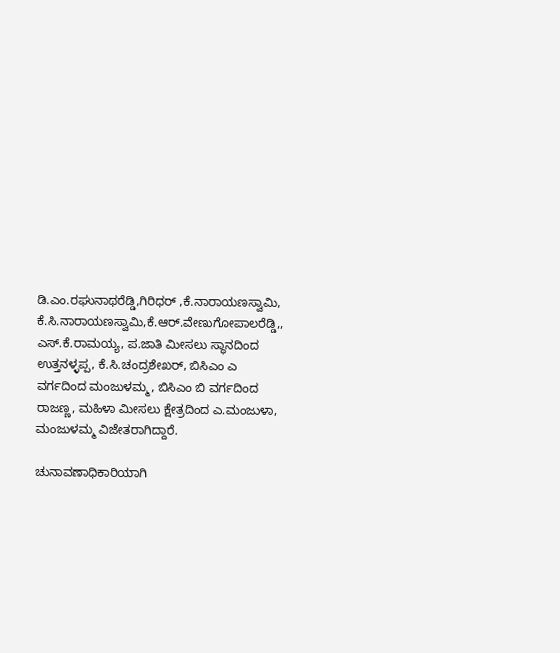ಡಿ.ಎಂ.ರಘುನಾಥರೆಡ್ಡಿ,ಗಿರಿಧರ್ ,ಕೆ.ನಾರಾಯಣಸ್ವಾಮಿ, ಕೆ.ಸಿ.ನಾರಾಯಣಸ್ವಾಮಿ,ಕೆ.ಆರ್.ವೇಣುಗೋಪಾಲರೆಡ್ಡಿ,, ಎಸ್.ಕೆ.ರಾಮಯ್ಯ, ಪ.ಜಾತಿ ಮೀಸಲು ಸ್ಥಾನದಿಂದ ಉತ್ತನಳ್ಳಪ್ಪ, ಕೆ.ಸಿ.ಚಂದ್ರಶೇಖರ್, ಬಿಸಿಎಂ ಎ ವರ್ಗದಿಂದ ಮಂಜುಳಮ್ಮ, ಬಿಸಿಎಂ ಬಿ ವರ್ಗದಿಂದ ರಾಜಣ್ಣ, ಮಹಿಳಾ ಮೀಸಲು ಕ್ಷೇತ್ರದಿಂದ ಎ.ಮಂಜುಳಾ, ಮಂಜುಳಮ್ಮ ವಿಜೇತರಾಗಿದ್ದಾರೆ.

ಚುನಾವಣಾಧಿಕಾರಿಯಾಗಿ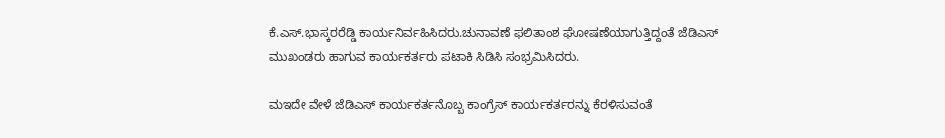ಕೆ.ಎಸ್.ಭಾಸ್ಕರರೆಡ್ಡಿ ಕಾರ್ಯನಿರ್ವಹಿಸಿದರು.ಚುನಾವಣೆ ಫಲಿತಾಂಶ ಘೋಷಣೆಯಾಗುತ್ತಿದ್ದಂತೆ ಜೆಡಿಎಸ್ ಮುಖಂಡರು ಹಾಗುವ ಕಾರ್ಯಕರ್ತರು ಪಟಾಕಿ ಸಿಡಿಸಿ ಸಂಭ್ರಮಿಸಿದರು.

ಮಇದೇ ವೇಳೆ ಜೆಡಿಎಸ್ ಕಾರ್ಯಕರ್ತನೊಬ್ಬ ಕಾಂಗ್ರೆಸ್ ಕಾರ್ಯಕರ್ತರನ್ನು ಕೆರಳಿಸುವಂತೆ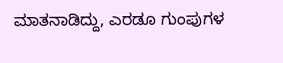ಮಾತನಾಡಿದ್ದು, ಎರಡೂ ಗುಂಪುಗಳ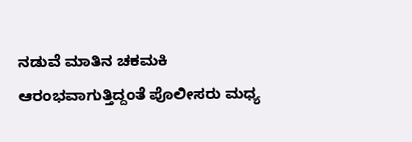ನಡುವೆ ಮಾತಿನ ಚಕಮಕಿ ಆರಂಭವಾಗುತ್ತಿದ್ದಂತೆ ಪೊಲೀಸರು ಮಧ್ಯ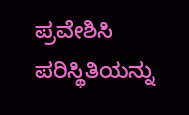ಪ್ರವೇಶಿಸಿ ಪರಿಸ್ಥಿತಿಯನ್ನು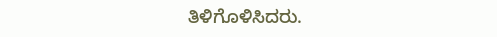ತಿಳಿಗೊಳಿಸಿದರು.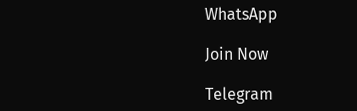WhatsApp

Join Now

Telegram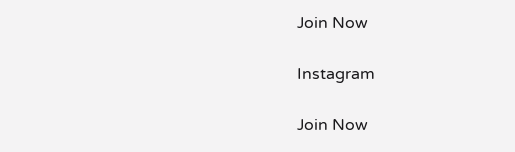Join Now

Instagram

Join Now